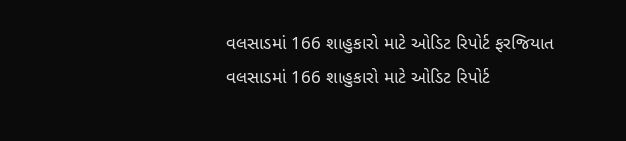વલસાડમાં 166 શાહુકારો માટે ઓડિટ રિપોર્ટ ફરજિયાત
વલસાડમાં 166 શાહુકારો માટે ઓડિટ રિપોર્ટ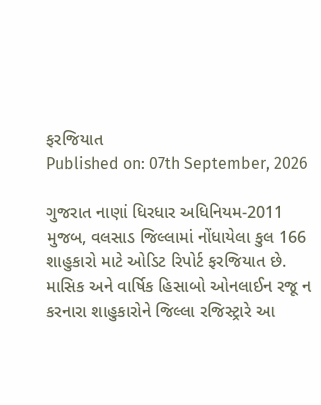ફરજિયાત
Published on: 07th September, 2026

ગુજરાત નાણાં ધિરધાર અધિનિયમ-2011 મુજબ, વલસાડ જિલ્લામાં નોંધાયેલા કુલ 166 શાહુકારો માટે ઓડિટ રિપોર્ટ ફરજિયાત છે. માસિક અને વાર્ષિક હિસાબો ઓનલાઈન રજૂ ન કરનારા શાહુકારોને જિલ્લા રજિસ્ટ્રારે આ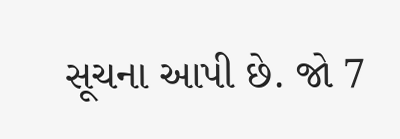સૂચના આપી છે. જો 7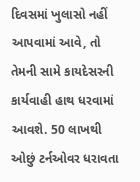દિવસમાં ખુલાસો નહીં આપવામાં આવે, તો તેમની સામે કાયદેસરની કાર્યવાહી હાથ ધરવામાં આવશે. 50 લાખથી ઓછું ટર્નઓવર ધરાવતા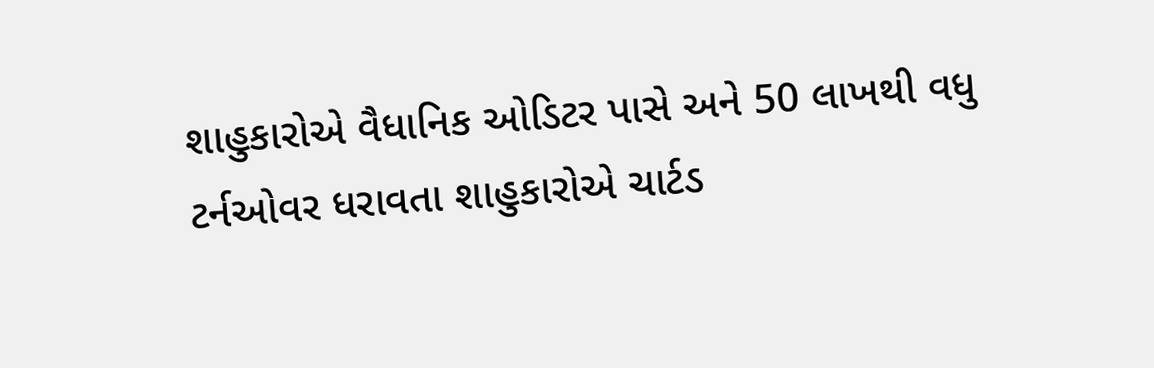શાહુકારોએ વૈધાનિક ઓડિટર પાસે અને 50 લાખથી વધુ ટર્નઓવર ધરાવતા શાહુકારોએ ચાર્ટડ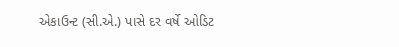એકાઉન્ટ (સી.એ.) પાસે દર વર્ષે ઓડિટ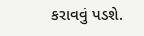કરાવવું પડશે.